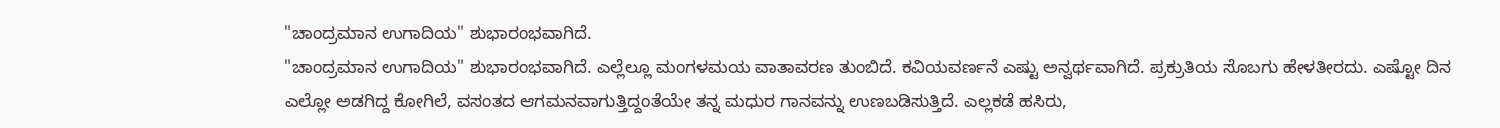"ಚಾಂದ್ರಮಾನ ಉಗಾದಿಯ" ಶುಭಾರಂಭವಾಗಿದೆ.
"ಚಾಂದ್ರಮಾನ ಉಗಾದಿಯ" ಶುಭಾರಂಭವಾಗಿದೆ. ಎಲ್ಲೆಲ್ಲೂ ಮಂಗಳಮಯ ವಾತಾವರಣ ತುಂಬಿದೆ. ಕವಿಯವರ್ಣನೆ ಎಷ್ಟು ಅನ್ವರ್ಥವಾಗಿದೆ. ಪ್ರಕ್ರುತಿಯ ಸೊಬಗು ಹೇಳತೀರದು. ಎಷ್ಟೋ ದಿನ ಎಲ್ಲೋ ಅಡಗಿದ್ದ ಕೋಗಿಲೆ, ವಸಂತದ ಆಗಮನವಾಗುತ್ತಿದ್ದಂತೆಯೇ ತನ್ನ ಮಧುರ ಗಾನವನ್ನು ಉಣಬಡಿಸುತ್ತಿದೆ. ಎಲ್ಲಕಡೆ ಹಸಿರು,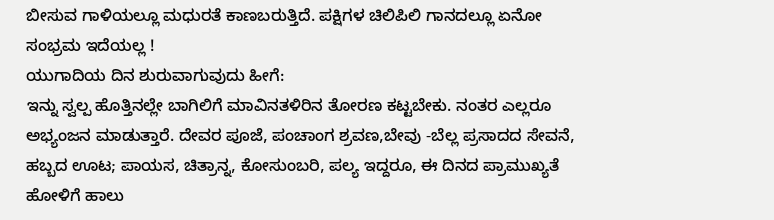ಬೀಸುವ ಗಾಳಿಯಲ್ಲೂ ಮಧುರತೆ ಕಾಣಬರುತ್ತಿದೆ. ಪಕ್ಷಿಗಳ ಚಿಲಿಪಿಲಿ ಗಾನದಲ್ಲೂ ಏನೋ ಸಂಭ್ರಮ ಇದೆಯಲ್ಲ !
ಯುಗಾದಿಯ ದಿನ ಶುರುವಾಗುವುದು ಹೀಗೆ:
ಇನ್ನು ಸ್ವಲ್ಪ ಹೊತ್ತಿನಲ್ಲೇ ಬಾಗಿಲಿಗೆ ಮಾವಿನತಳಿರಿನ ತೋರಣ ಕಟ್ಟಬೇಕು. ನಂತರ ಎಲ್ಲರೂ ಅಭ್ಯಂಜನ ಮಾಡುತ್ತಾರೆ. ದೇವರ ಪೂಜೆ, ಪಂಚಾಂಗ ಶ್ರವಣ,ಬೇವು -ಬೆಲ್ಲ ಪ್ರಸಾದದ ಸೇವನೆ, ಹಬ್ಬದ ಊಟ; ಪಾಯಸ, ಚಿತ್ರಾನ್ನ, ಕೋಸುಂಬರಿ, ಪಲ್ಯ ಇದ್ದರೂ, ಈ ದಿನದ ಪ್ರಾಮುಖ್ಯತೆ ಹೋಳಿಗೆ ಹಾಲು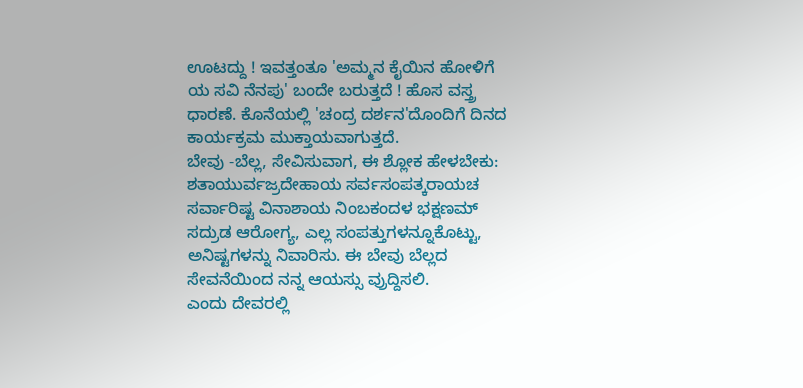ಊಟದ್ದು ! ಇವತ್ತಂತೂ 'ಅಮ್ಮನ ಕೈಯಿನ ಹೋಳಿಗೆ ಯ ಸವಿ ನೆನಪು' ಬಂದೇ ಬರುತ್ತದೆ ! ಹೊಸ ವಸ್ತ್ರ ಧಾರಣೆ. ಕೊನೆಯಲ್ಲಿ 'ಚಂದ್ರ ದರ್ಶನ'ದೊಂದಿಗೆ ದಿನದ ಕಾರ್ಯಕ್ರಮ ಮುಕ್ತಾಯವಾಗುತ್ತದೆ.
ಬೇವು -ಬೆಲ್ಲ, ಸೇವಿಸುವಾಗ, ಈ ಶ್ಲೋಕ ಹೇಳಬೇಕು:
ಶತಾಯುರ್ವಜ್ರದೇಹಾಯ ಸರ್ವಸಂಪತ್ಕರಾಯಚ
ಸರ್ವಾರಿಷ್ಟ ವಿನಾಶಾಯ ನಿಂಬಕಂದಳ ಭಕ್ಷಣಮ್
ಸದ್ರುಡ ಆರೋಗ್ಯ, ಎಲ್ಲ ಸಂಪತ್ತುಗಳನ್ನೂಕೊಟ್ಟು, ಅನಿಷ್ಟಗಳನ್ನು ನಿವಾರಿಸು. ಈ ಬೇವು ಬೆಲ್ಲದ ಸೇವನೆಯಿಂದ ನನ್ನ ಆಯಸ್ಸು ವ್ರುದ್ದಿಸಲಿ.
ಎಂದು ದೇವರಲ್ಲಿ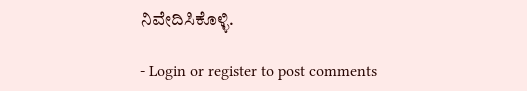ನಿವೇದಿಸಿಕೊಳ್ಳಿ.

- Login or register to post comments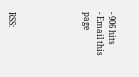- 906 hits
- Email this page





RSS: